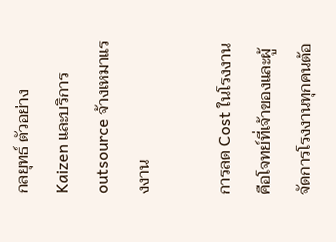กลยุทธ์ ตัวอย่าง Kaizen และบริการ outsource จ้างเหมาแรงงาน

การลด Cost ในโรงงาน คือโจทย์ที่เจ้าของและผู้จัดการโรงงานทุกคนต้อ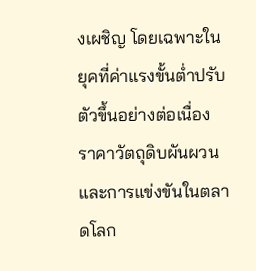งเผชิญ โดยเฉพาะในยุคที่ค่าแรงขั้นต่ำปรับตัวขึ้นอย่างต่อเนื่อง ราคาวัตถุดิบผันผวน และการแข่งขันในตลาดโลก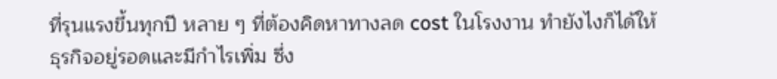ที่รุนแรงขึ้นทุกปี หลาย ๆ ที่ต้องคิดหาทางลด cost ในโรงงาน ทำยังไงก็ได้ให้ธุรกิจอยู่รอดและมีกำไรเพิ่ม ซึ่ง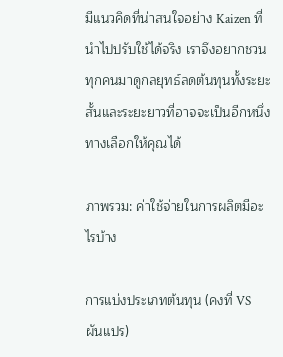มีแนวคิดที่น่าสนใจอย่าง Kaizen ที่นำไปปรับใช้ได้จริง เราจึงอยากชวนทุกคนมาดูกลยุทธ์ลดต้นทุนทั้งระยะสั้นและระยะยาวที่อาจจะเป็นอีกหนึ่งทางเลือกให้คุณได้

ภาพรวม: ค่าใช้จ่ายในการผลิตมีอะไรบ้าง

การแบ่งประเภทต้นทุน (คงที่ VS ผันแปร)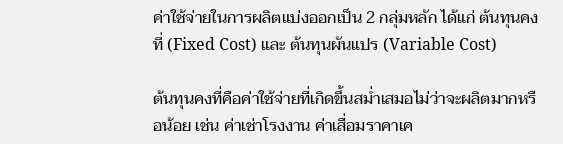ค่าใช้จ่ายในการผลิตแบ่งออกเป็น 2 กลุ่มหลัก ได้แก่ ต้นทุนคงที่ (Fixed Cost) และ ต้นทุนผันแปร (Variable Cost)

ต้นทุนคงที่คือค่าใช้จ่ายที่เกิดขึ้นสม่ำเสมอไม่ว่าจะผลิตมากหรือน้อย เช่น ค่าเช่าโรงงาน ค่าเสื่อมราคาเค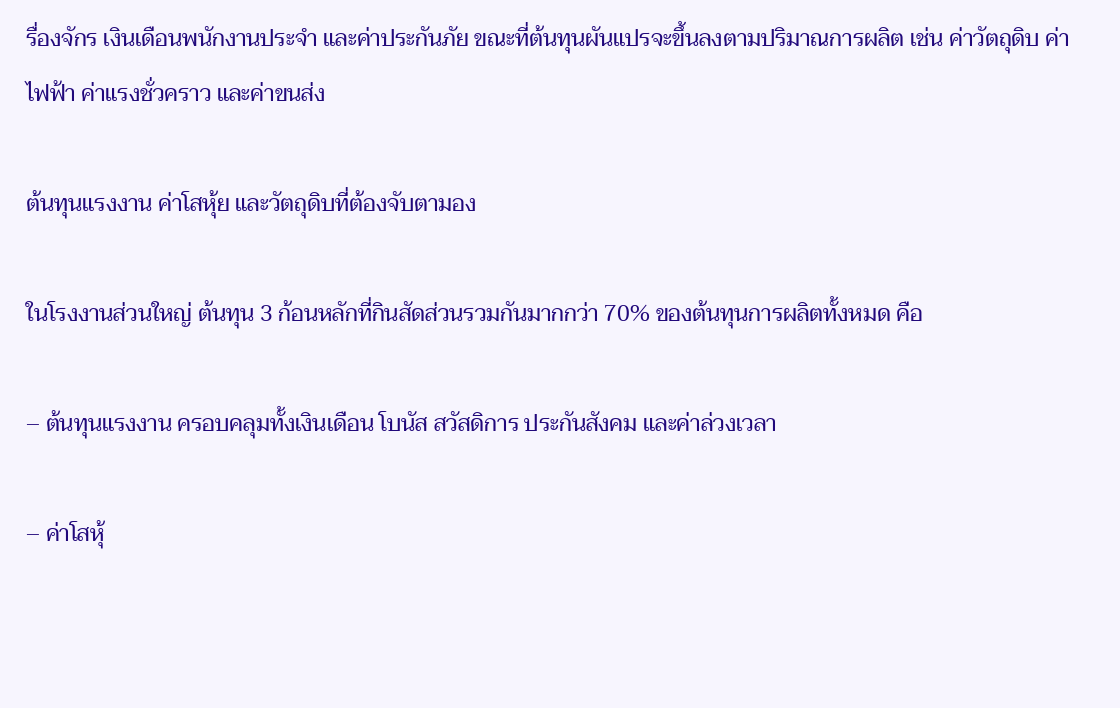รื่องจักร เงินเดือนพนักงานประจำ และค่าประกันภัย ขณะที่ต้นทุนผันแปรจะขึ้นลงตามปริมาณการผลิต เช่น ค่าวัตถุดิบ ค่าไฟฟ้า ค่าแรงชั่วคราว และค่าขนส่ง

ต้นทุนแรงงาน ค่าโสหุ้ย และวัตถุดิบที่ต้องจับตามอง

ในโรงงานส่วนใหญ่ ต้นทุน 3 ก้อนหลักที่กินสัดส่วนรวมกันมากกว่า 70% ของต้นทุนการผลิตทั้งหมด คือ

– ต้นทุนแรงงาน ครอบคลุมทั้งเงินเดือน โบนัส สวัสดิการ ประกันสังคม และค่าล่วงเวลา

– ค่าโสหุ้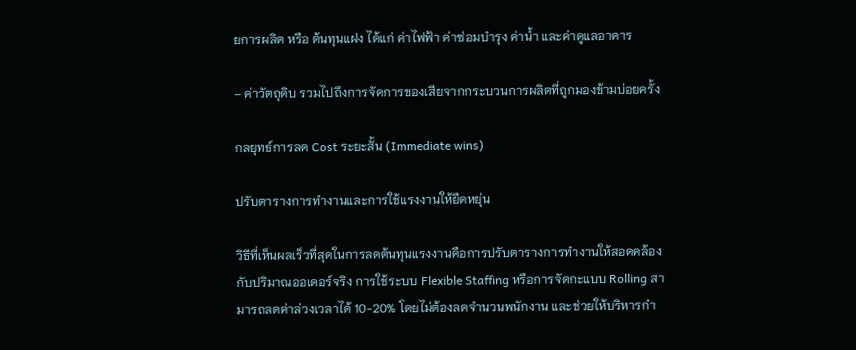ยการผลิต หรือ ต้นทุนแฝง ได้แก่ ค่าไฟฟ้า ค่าซ่อมบำรุง ค่าน้ำ และค่าดูแลอาคาร

– ค่าวัตถุดิบ รวมไปถึงการจัดการของเสียจากกระบวนการผลิตที่ถูกมองข้ามบ่อยครั้ง

กลยุทธ์การลด Cost ระยะสั้น (Immediate wins)

ปรับตารางการทำงานและการใช้แรงงานให้ยืดหยุ่น

วิธีที่เห็นผลเร็วที่สุดในการลดต้นทุนแรงงานคือการปรับตารางการทำงานให้สอดคล้องกับปริมาณออเดอร์จริง การใช้ระบบ Flexible Staffing หรือการจัดกะแบบ Rolling สามารถลดค่าล่วงเวลาได้ 10-20% โดยไม่ต้องลดจำนวนพนักงาน และช่วยให้บริหารกำ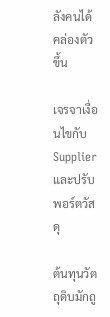ลังคนได้คล่องตัวขึ้น

เจรจาเงื่อนไขกับ Supplier และปรับพอร์ตวัสดุ

ต้นทุนวัตถุดิบมักถู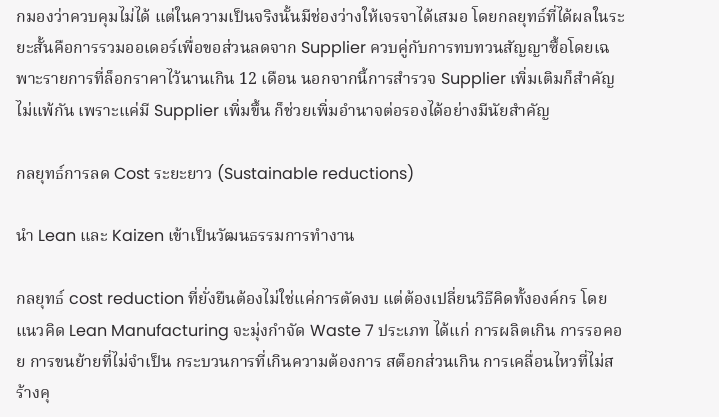กมองว่าควบคุมไม่ได้ แต่ในความเป็นจริงนั้นมีช่องว่างให้เจรจาได้เสมอ โดยกลยุทธ์ที่ได้ผลในระยะสั้นคือการรวมออเดอร์เพื่อขอส่วนลดจาก Supplier ควบคู่กับการทบทวนสัญญาซื้อโดยเฉพาะรายการที่ล็อกราคาไว้นานเกิน 12 เดือน นอกจากนี้การสำรวจ Supplier เพิ่มเติมก็สำคัญไม่แพ้กัน เพราะแค่มี Supplier เพิ่มขึ้น ก็ช่วยเพิ่มอำนาจต่อรองได้อย่างมีนัยสำคัญ

กลยุทธ์การลด Cost ระยะยาว (Sustainable reductions)

นำ Lean และ Kaizen เข้าเป็นวัฒนธรรมการทำงาน

กลยุทธ์ cost reduction ที่ยั่งยืนต้องไม่ใช่แค่การตัดงบ แต่ต้องเปลี่ยนวิธีคิดทั้งองค์กร โดยแนวคิด Lean Manufacturing จะมุ่งกำจัด Waste 7 ประเภท ได้แก่ การผลิตเกิน การรอคอย การขนย้ายที่ไม่จำเป็น กระบวนการที่เกินความต้องการ สต็อกส่วนเกิน การเคลื่อนไหวที่ไม่สร้างคุ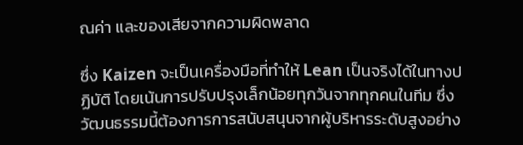ณค่า และของเสียจากความผิดพลาด

ซึ่ง Kaizen จะเป็นเครื่องมือที่ทำให้ Lean เป็นจริงได้ในทางปฏิบัติ โดยเน้นการปรับปรุงเล็กน้อยทุกวันจากทุกคนในทีม ซึ่งวัฒนธรรมนี้ต้องการการสนับสนุนจากผู้บริหารระดับสูงอย่าง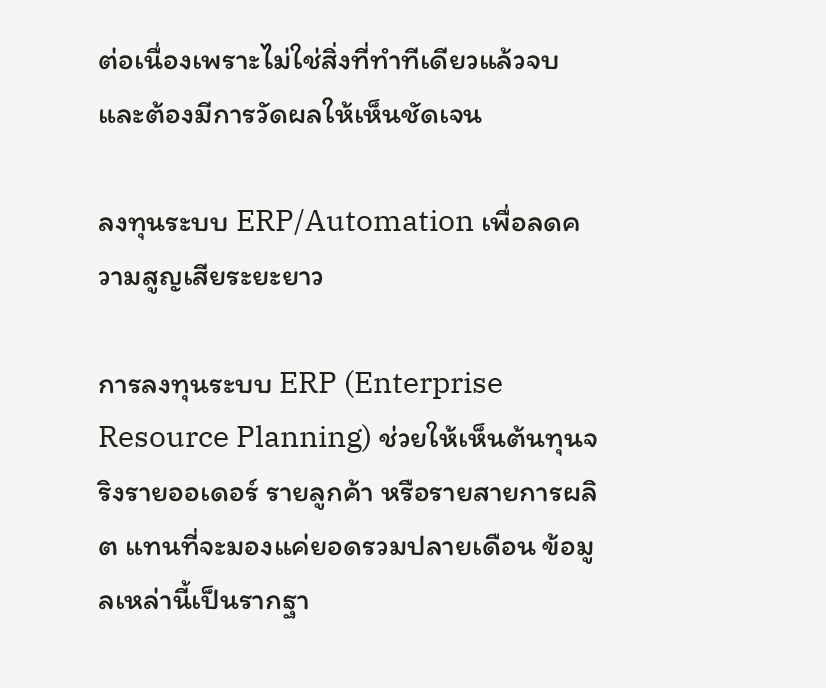ต่อเนื่องเพราะไม่ใช่สิ่งที่ทำทีเดียวแล้วจบ และต้องมีการวัดผลให้เห็นชัดเจน

ลงทุนระบบ ERP/Automation เพื่อลดความสูญเสียระยะยาว

การลงทุนระบบ ERP (Enterprise Resource Planning) ช่วยให้เห็นต้นทุนจริงรายออเดอร์ รายลูกค้า หรือรายสายการผลิต แทนที่จะมองแค่ยอดรวมปลายเดือน ข้อมูลเหล่านี้เป็นรากฐา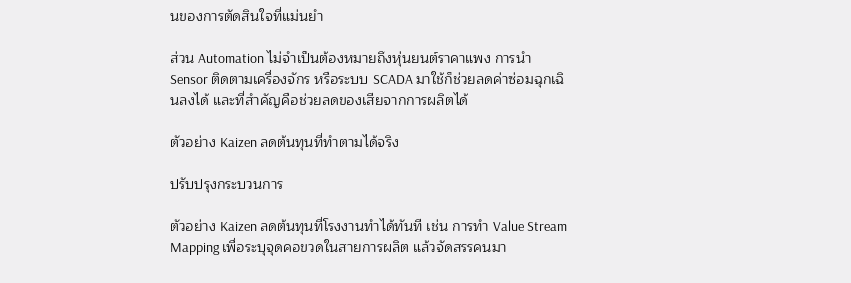นของการตัดสินใจที่แม่นยำ

ส่วน Automation ไม่จำเป็นต้องหมายถึงหุ่นยนต์ราคาแพง การนำ Sensor ติดตามเครื่องจักร หรือระบบ SCADA มาใช้ก็ช่วยลดค่าซ่อมฉุกเฉินลงได้ และที่สำคัญคือช่วยลดของเสียจากการผลิตได้

ตัวอย่าง Kaizen ลดต้นทุนที่ทำตามได้จริง

ปรับปรุงกระบวนการ

ตัวอย่าง Kaizen ลดต้นทุนที่โรงงานทำได้ทันที เช่น การทำ Value Stream Mapping เพื่อระบุจุดคอขวดในสายการผลิต แล้วจัดสรรคนมา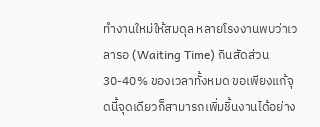ทำงานใหม่ให้สมดุล หลายโรงงานพบว่าเวลารอ (Waiting Time) กินสัดส่วน 30-40% ของเวลาทั้งหมด ขอเพียงแก้จุดนี้จุดเดียวก็สามารถเพิ่มชิ้นงานได้อย่าง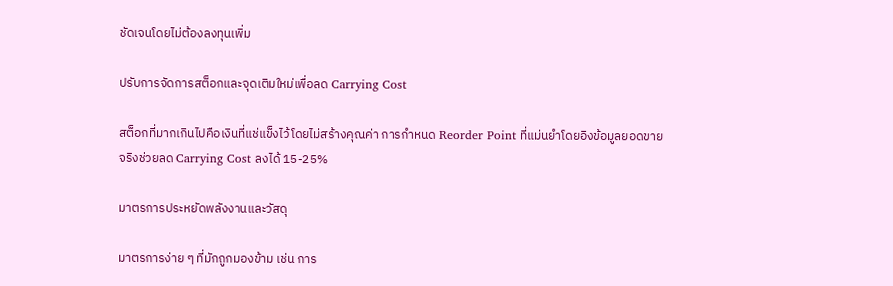ชัดเจนโดยไม่ต้องลงทุนเพิ่ม

ปรับการจัดการสต็อกและจุดเติมใหม่เพื่อลด Carrying Cost

สต็อกที่มากเกินไปคือเงินที่แช่แข็งไว้โดยไม่สร้างคุณค่า การกำหนด Reorder Point ที่แม่นยำโดยอิงข้อมูลยอดขายจริงช่วยลด Carrying Cost ลงได้ 15-25%

มาตรการประหยัดพลังงานและวัสดุ

มาตรการง่าย ๆ ที่มักถูกมองข้าม เช่น การ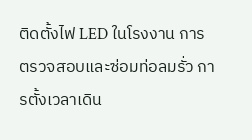ติดตั้งไฟ LED ในโรงงาน การตรวจสอบและซ่อมท่อลมรั่ว การตั้งเวลาเดิน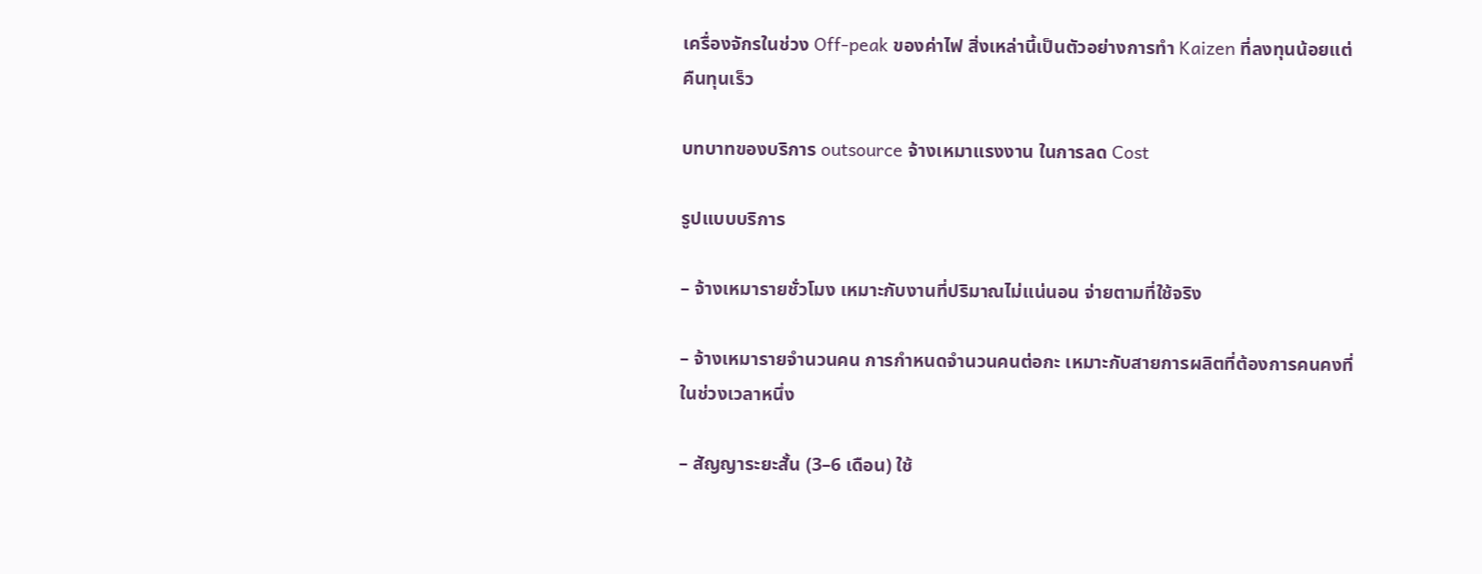เครื่องจักรในช่วง Off-peak ของค่าไฟ สิ่งเหล่านี้เป็นตัวอย่างการทำ Kaizen ที่ลงทุนน้อยแต่คืนทุนเร็ว

บทบาทของบริการ outsource จ้างเหมาแรงงาน ในการลด Cost

รูปแบบบริการ

– จ้างเหมารายชั่วโมง เหมาะกับงานที่ปริมาณไม่แน่นอน จ่ายตามที่ใช้จริง

– จ้างเหมารายจำนวนคน การกำหนดจำนวนคนต่อกะ เหมาะกับสายการผลิตที่ต้องการคนคงที่ในช่วงเวลาหนึ่ง

– สัญญาระยะสั้น (3–6 เดือน) ใช้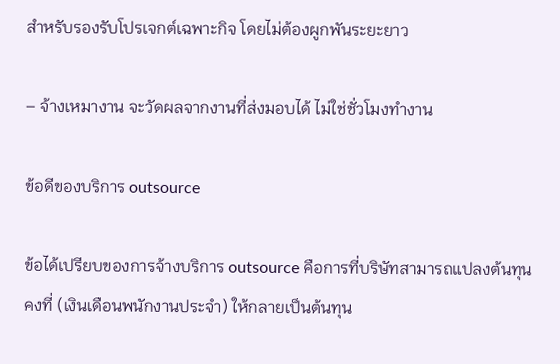สำหรับรองรับโปรเจกต์เฉพาะกิจ โดยไม่ต้องผูกพันระยะยาว

– จ้างเหมางาน จะวัดผลจากงานที่ส่งมอบได้ ไม่ใช่ชั่วโมงทำงาน

ข้อดีของบริการ outsource

ข้อได้เปรียบของการจ้างบริการ outsource คือการที่บริษัทสามารถแปลงต้นทุนคงที่ (เงินเดือนพนักงานประจำ) ให้กลายเป็นต้นทุน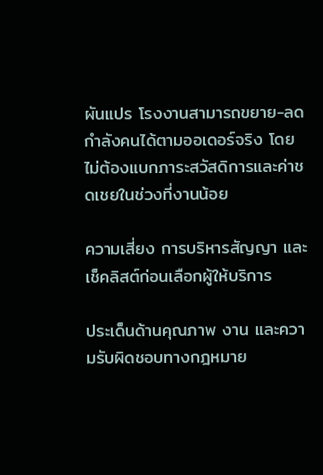ผันแปร โรงงานสามารถขยาย-ลดกำลังคนได้ตามออเดอร์จริง โดยไม่ต้องแบกภาระสวัสดิการและค่าชดเชยในช่วงที่งานน้อย

ความเสี่ยง การบริหารสัญญา และเช็คลิสต์ก่อนเลือกผู้ให้บริการ

ประเด็นด้านคุณภาพ งาน และความรับผิดชอบทางกฎหมาย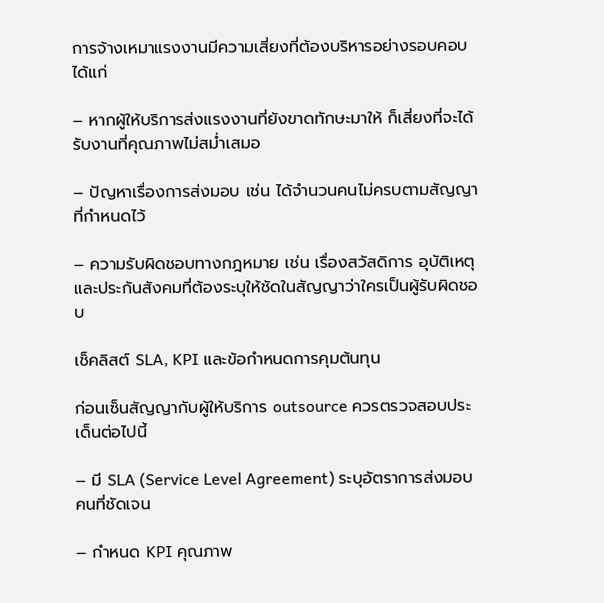การจ้างเหมาแรงงานมีความเสี่ยงที่ต้องบริหารอย่างรอบคอบ ได้แก่

– หากผู้ให้บริการส่งแรงงานที่ยังขาดทักษะมาให้ ก็เสี่ยงที่จะได้รับงานที่คุณภาพไม่สม่ำเสมอ

– ปัญหาเรื่องการส่งมอบ เช่น ได้จำนวนคนไม่ครบตามสัญญาที่กำหนดไว้

– ความรับผิดชอบทางกฎหมาย เช่น เรื่องสวัสดิการ อุบัติเหตุ และประกันสังคมที่ต้องระบุให้ชัดในสัญญาว่าใครเป็นผู้รับผิดชอบ

เช็คลิสต์ SLA, KPI และข้อกำหนดการคุมต้นทุน

ก่อนเซ็นสัญญากับผู้ให้บริการ outsource ควรตรวจสอบประเด็นต่อไปนี้

– มี SLA (Service Level Agreement) ระบุอัตราการส่งมอบคนที่ชัดเจน

– กำหนด KPI คุณภาพ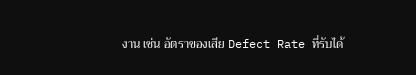งาน เช่น อัตราของเสีย Defect Rate ที่รับได้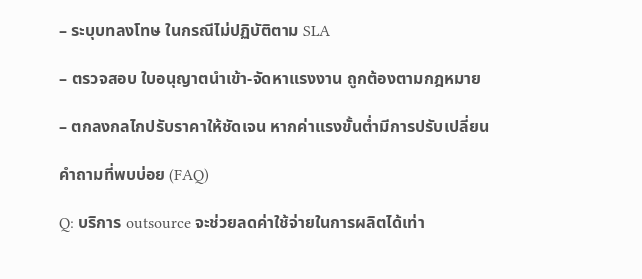– ระบุบทลงโทษ ในกรณีไม่ปฏิบัติตาม SLA

– ตรวจสอบ ใบอนุญาตนำเข้า-จัดหาแรงงาน ถูกต้องตามกฎหมาย

– ตกลงกลไกปรับราคาให้ชัดเจน หากค่าแรงขั้นต่ำมีการปรับเปลี่ยน

คำถามที่พบบ่อย (FAQ)

Q: บริการ outsource จะช่วยลดค่าใช้จ่ายในการผลิตได้เท่า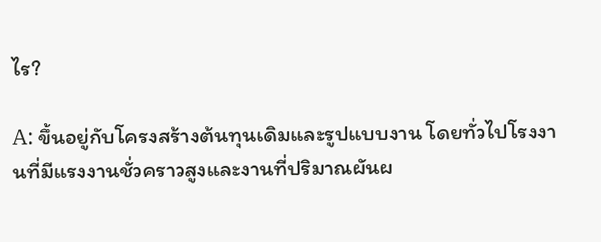ไร?

A: ขึ้นอยู่กับโครงสร้างต้นทุนเดิมและรูปแบบงาน โดยทั่วไปโรงงานที่มีแรงงานชั่วคราวสูงและงานที่ปริมาณผันผ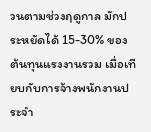วนตามช่วงฤดูกาล มักประหยัดได้ 15-30% ของต้นทุนแรงงานรวม เมื่อเทียบกับการจ้างพนักงานประจำ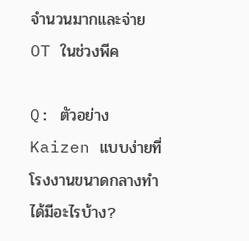จำนวนมากและจ่าย OT ในช่วงพีค

Q: ตัวอย่าง Kaizen แบบง่ายที่โรงงานขนาดกลางทำได้มีอะไรบ้าง?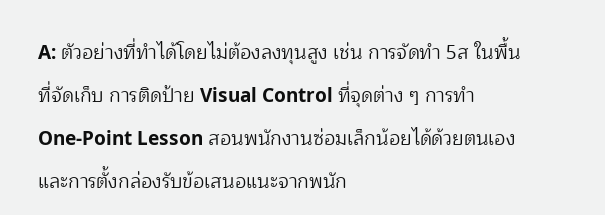A: ตัวอย่างที่ทำได้โดยไม่ต้องลงทุนสูง เช่น การจัดทำ 5ส ในพื้นที่จัดเก็บ การติดป้าย Visual Control ที่จุดต่าง ๆ การทำ One-Point Lesson สอนพนักงานซ่อมเล็กน้อยได้ด้วยตนเอง และการตั้งกล่องรับข้อเสนอแนะจากพนัก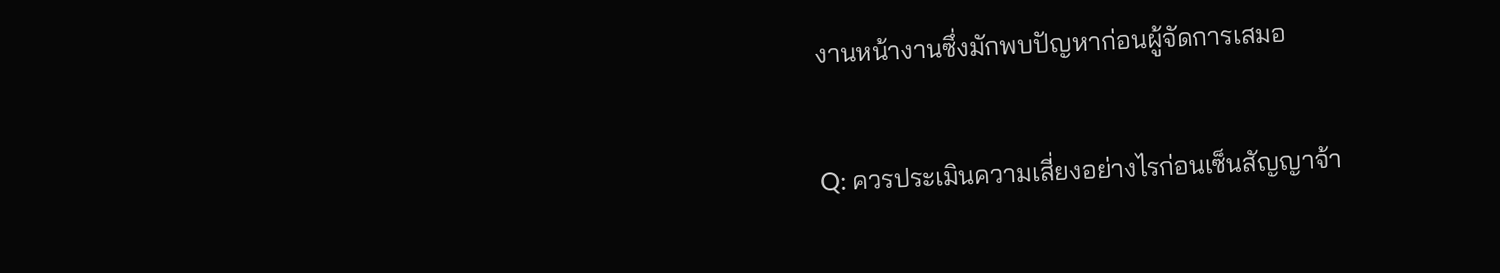งานหน้างานซึ่งมักพบปัญหาก่อนผู้จัดการเสมอ

Q: ควรประเมินความเสี่ยงอย่างไรก่อนเซ็นสัญญาจ้า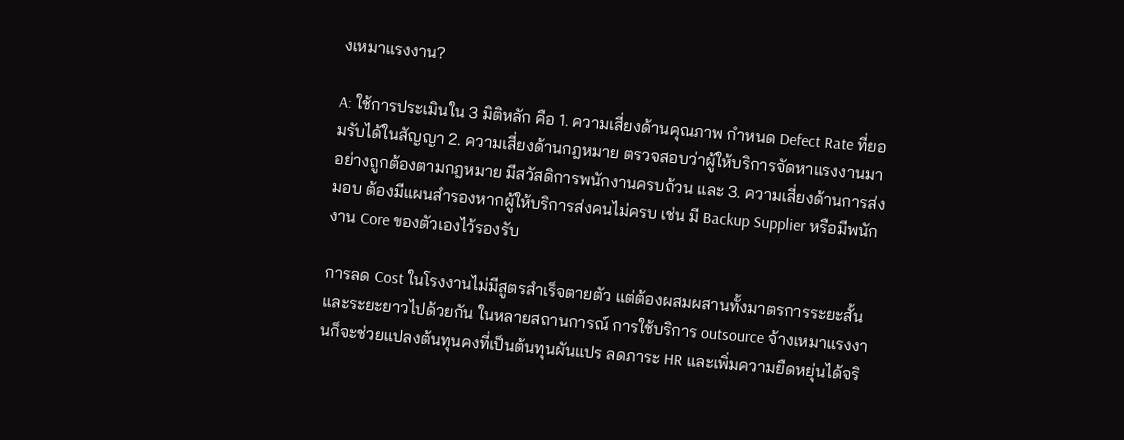งเหมาแรงงาน?

A: ใช้การประเมินใน 3 มิติหลัก คือ 1. ความเสี่ยงด้านคุณภาพ กำหนด Defect Rate ที่ยอมรับได้ในสัญญา 2. ความเสี่ยงด้านกฎหมาย ตรวจสอบว่าผู้ให้บริการจัดหาแรงงานมาอย่างถูกต้องตามกฎหมาย มีสวัสดิการพนักงานครบถ้วน และ 3. ความเสี่ยงด้านการส่งมอบ ต้องมีแผนสำรองหากผู้ให้บริการส่งคนไม่ครบ เช่น มี Backup Supplier หรือมีพนักงาน Core ของตัวเองไว้รองรับ

การลด Cost ในโรงงานไม่มีสูตรสำเร็จตายตัว แต่ต้องผสมผสานทั้งมาตรการระยะสั้นและระยะยาวไปด้วยกัน ในหลายสถานการณ์ การใช้บริการ outsource จ้างเหมาแรงงานก็จะช่วยแปลงต้นทุนคงที่เป็นต้นทุนผันแปร ลดภาระ HR และเพิ่มความยืดหยุ่นได้จริ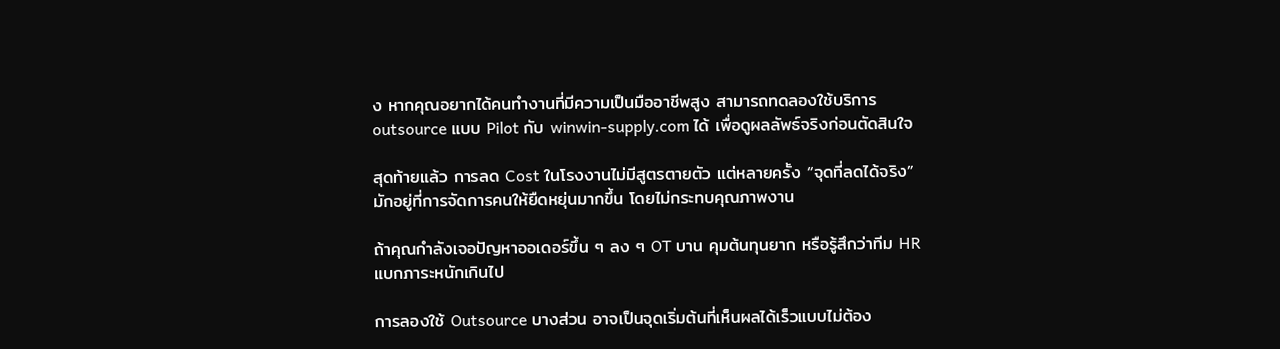ง หากคุณอยากได้คนทำงานที่มีความเป็นมืออาชีพสูง สามารถทดลองใช้บริการ outsource แบบ Pilot กับ winwin-supply.com ได้ เพื่อดูผลลัพธ์จริงก่อนตัดสินใจ

สุดท้ายแล้ว การลด Cost ในโรงงานไม่มีสูตรตายตัว แต่หลายครั้ง “จุดที่ลดได้จริง” มักอยู่ที่การจัดการคนให้ยืดหยุ่นมากขึ้น โดยไม่กระทบคุณภาพงาน

ถ้าคุณกำลังเจอปัญหาออเดอร์ขึ้น ๆ ลง ๆ OT บาน คุมต้นทุนยาก หรือรู้สึกว่าทีม HR แบกภาระหนักเกินไป

การลองใช้ Outsource บางส่วน อาจเป็นจุดเริ่มต้นที่เห็นผลได้เร็วแบบไม่ต้อง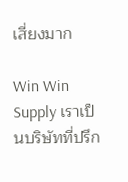เสี่ยงมาก

Win Win Supply เราเป็นบริษัทที่ปรึก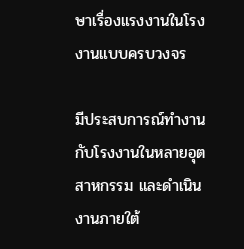ษาเรื่องแรงงานในโรงงานแบบครบวงจร

มีประสบการณ์ทำงานกับโรงงานในหลายอุตสาหกรรม และดำเนินงานภายใต้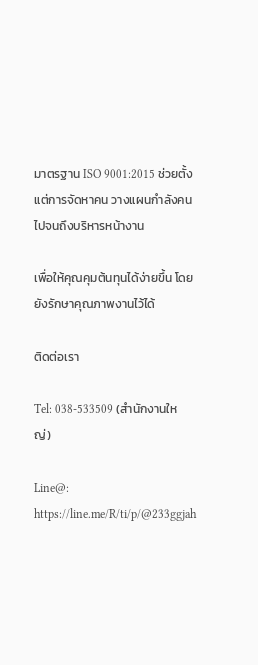มาตรฐาน ISO 9001:2015 ช่วยตั้งแต่การจัดหาคน วางแผนกำลังคน ไปจนถึงบริหารหน้างาน

เพื่อให้คุณคุมต้นทุนได้ง่ายขึ้น โดยยังรักษาคุณภาพงานไว้ได้

ติดต่อเรา

Tel: 038-533509 (สำนักงานใหญ่)

Line@: https://line.me/R/ti/p/@233ggjah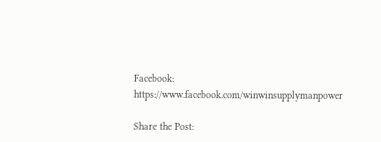Facebook: https://www.facebook.com/winwinsupplymanpower

Share the Post: